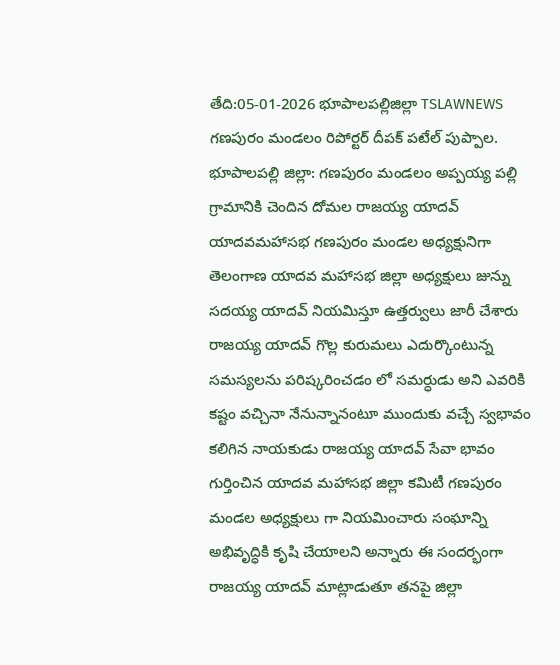తేది:05-01-2026 భూపాలపల్లిజిల్లా TSLAWNEWS గణపురం మండలం రిపోర్టర్ దీపక్ పటేల్ పుప్పాల.
భూపాలపల్లి జిల్లా: గణపురం మండలం అప్పయ్య పల్లి గ్రామానికి చెందిన దోమల రాజయ్య యాదవ్ యాదవమహాసభ గణపురం మండల అధ్యక్షునిగా తెలంగాణ యాదవ మహాసభ జిల్లా అధ్యక్షులు జున్ను సదయ్య యాదవ్ నియమిస్తూ ఉత్తర్వులు జారీ చేశారు రాజయ్య యాదవ్ గొల్ల కురుమలు ఎదుర్కొంటున్న సమస్యలను పరిష్కరించడం లో సమర్ధుడు అని ఎవరికి కష్టం వచ్చినా నేనున్నానంటూ ముందుకు వచ్చే స్వభావం కలిగిన నాయకుడు రాజయ్య యాదవ్ సేవా భావం గుర్తించిన యాదవ మహాసభ జిల్లా కమిటీ గణపురం మండల అధ్యక్షులు గా నియమించారు సంఘాన్ని అభివృద్ధికి కృషి చేయాలని అన్నారు ఈ సందర్భంగా రాజయ్య యాదవ్ మాట్లాడుతూ తనపై జిల్లా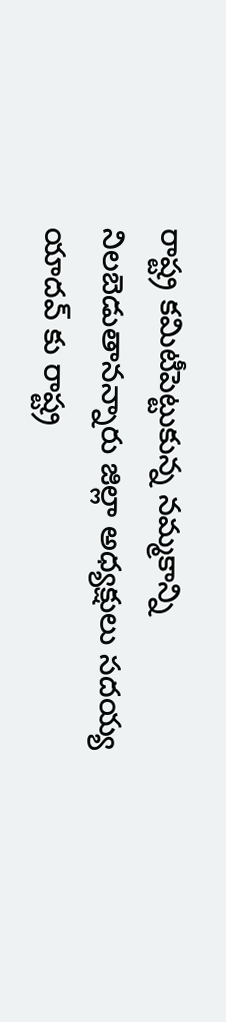రాష్ట్ర కమిటీపెట్టుకున్న నమ్మకాన్ని నిలబెడుతానన్నారు జిల్లా అధ్యక్షులు సదయ్య యాదవ్ కు రాష్ట్ర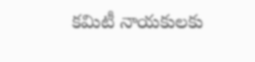కమిటీ నాయకులకు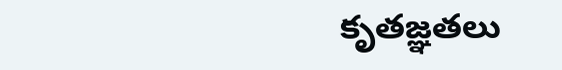కృతజ్ఞతలు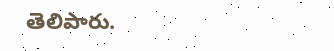తెలిపారు.